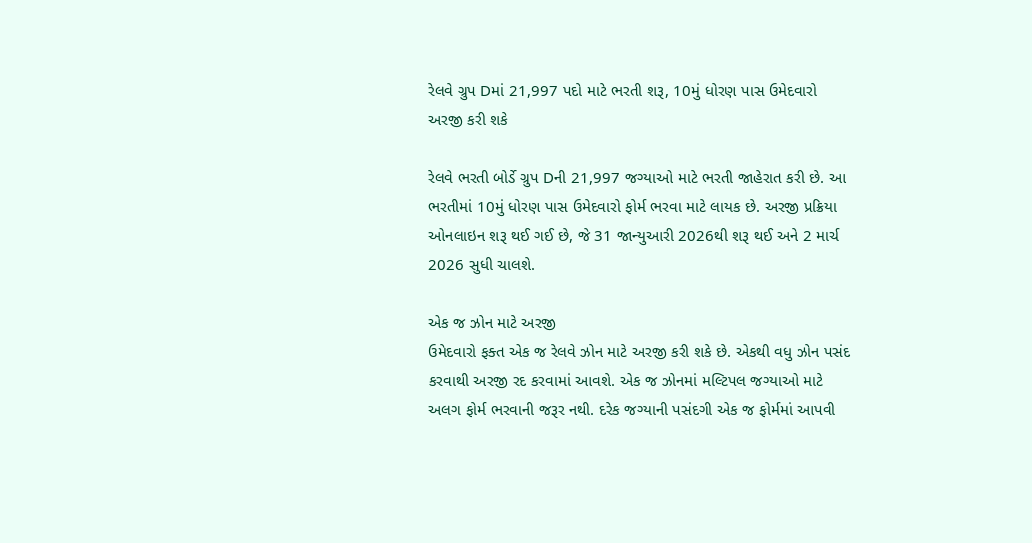રેલવે ગ્રુપ Dમાં 21,997 પદો માટે ભરતી શરૂ, 10મું ધોરણ પાસ ઉમેદવારો અરજી કરી શકે

રેલવે ભરતી બોર્ડે ગ્રુપ Dની 21,997 જગ્યાઓ માટે ભરતી જાહેરાત કરી છે. આ ભરતીમાં 10મું ધોરણ પાસ ઉમેદવારો ફોર્મ ભરવા માટે લાયક છે. અરજી પ્રક્રિયા ઓનલાઇન શરૂ થઈ ગઈ છે, જે 31 જાન્યુઆરી 2026થી શરૂ થઈ અને 2 માર્ચ 2026 સુધી ચાલશે.

એક જ ઝોન માટે અરજી
ઉમેદવારો ફક્ત એક જ રેલવે ઝોન માટે અરજી કરી શકે છે. એકથી વધુ ઝોન પસંદ કરવાથી અરજી રદ કરવામાં આવશે. એક જ ઝોનમાં મલ્ટિપલ જગ્યાઓ માટે અલગ ફોર્મ ભરવાની જરૂર નથી. દરેક જગ્યાની પસંદગી એક જ ફોર્મમાં આપવી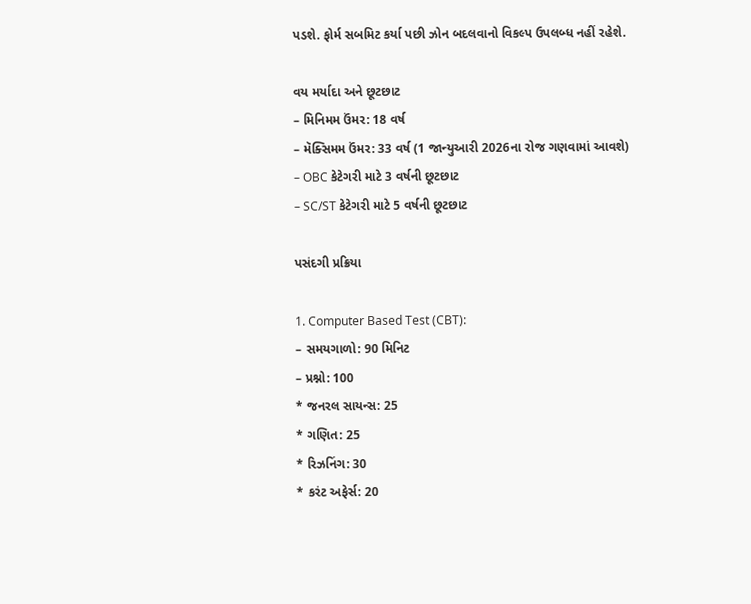પડશે. ફોર્મ સબમિટ કર્યા પછી ઝોન બદલવાનો વિકલ્પ ઉપલબ્ધ નહીં રહેશે.

વય મર્યાદા અને છૂટછાટ
– મિનિમમ ઉંમર: 18 વર્ષ
– મૅક્સિમમ ઉંમર: 33 વર્ષ (1 જાન્યુઆરી 2026ના રોજ ગણવામાં આવશે)
– OBC કેટેગરી માટે 3 વર્ષની છૂટછાટ
– SC/ST કેટેગરી માટે 5 વર્ષની છૂટછાટ

પસંદગી પ્રક્રિયા

1. Computer Based Test (CBT):
– સમયગાળો: 90 મિનિટ
– પ્રશ્નો: 100
* જનરલ સાયન્સ: 25
* ગણિત: 25
* રિઝનિંગ: 30
* કરંટ અફેર્સ: 20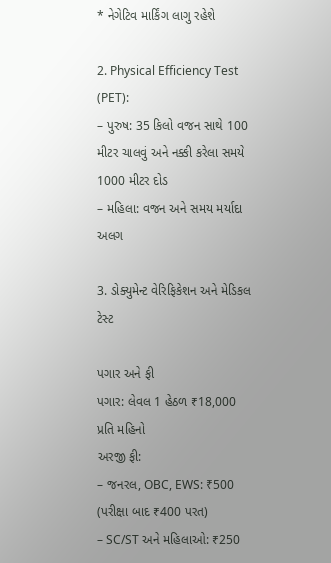* નેગેટિવ માર્કિંગ લાગુ રહેશે

2. Physical Efficiency Test (PET):
– પુરુષ: 35 કિલો વજન સાથે 100 મીટર ચાલવું અને નક્કી કરેલા સમયે 1000 મીટર દોડ
– મહિલા: વજન અને સમય મર્યાદા અલગ

3. ડોક્યુમેન્ટ વેરિફિકેશન અને મેડિકલ ટેસ્ટ

પગાર અને ફી
પગાર: લેવલ 1 હેઠળ ₹18,000 પ્રતિ મહિનો
અરજી ફી:
– જનરલ, OBC, EWS: ₹500 (પરીક્ષા બાદ ₹400 પરત)
– SC/ST અને મહિલાઓ: ₹250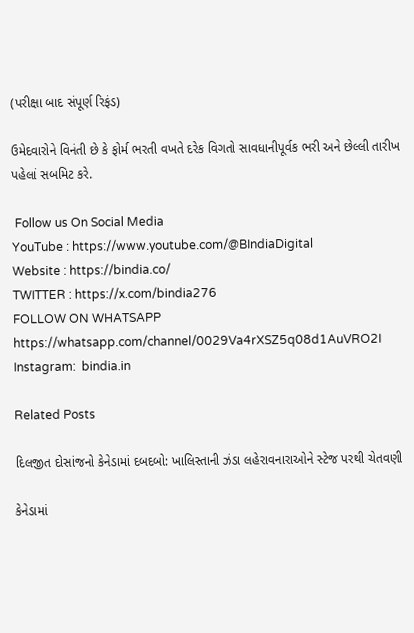(પરીક્ષા બાદ સંપૂર્ણ રિફંડ)

ઉમેદવારોને વિનંતી છે કે ફોર્મ ભરતી વખતે દરેક વિગતો સાવધાનીપૂર્વક ભરી અને છેલ્લી તારીખ પહેલાં સબમિટ કરે.

 Follow us On Social Media
YouTube : https://www.youtube.com/@BIndiaDigital
Website : https://bindia.co/
TWITTER : https://x.com/bindia276
FOLLOW ON WHATSAPP  https://whatsapp.com/channel/0029Va4rXSZ5q08d1AuVRO2I
Instagram:  bindia.in

Related Posts

દિલજીત દોસાંજનો કેનેડામાં દબદબો: ખાલિસ્તાની ઝંડા લહેરાવનારાઓને સ્ટેજ પરથી ચેતવણી

કેનેડામાં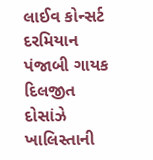લાઈવ કોન્સર્ટ દરમિયાન પંજાબી ગાયક દિલજીત દોસાંઝે ખાલિસ્તાની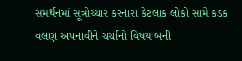સમર્થનમાં સૂત્રોચ્ચાર કરનારા કેટલાક લોકો સામે કડક વલણ અપનાવીને ચર્ચાનો વિષય બની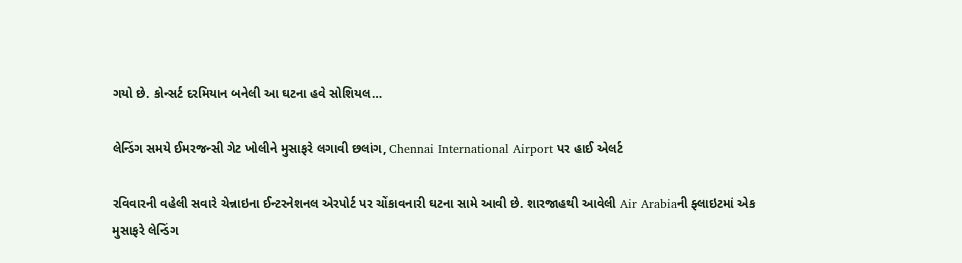ગયો છે. કોન્સર્ટ દરમિયાન બનેલી આ ઘટના હવે સોશિયલ…

લેન્ડિંગ સમયે ઈમરજન્સી ગેટ ખોલીને મુસાફરે લગાવી છલાંગ, Chennai International Airport પર હાઈ એલર્ટ

રવિવારની વહેલી સવારે ચેન્નાઇના ઈન્ટરનેશનલ એરપોર્ટ પર ચોંકાવનારી ઘટના સામે આવી છે. શારજાહથી આવેલી Air Arabiaની ફ્લાઇટમાં એક મુસાફરે લેન્ડિંગ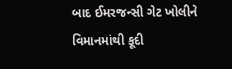બાદ ઈમરજન્સી ગેટ ખોલીને વિમાનમાંથી કૂદી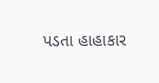પડતા હાહાકાર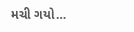મચી ગયો…